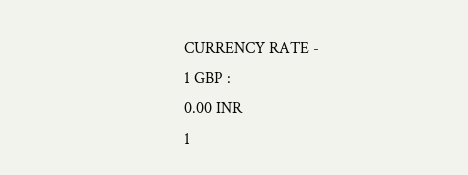CURRENCY RATE -
1 GBP :
0.00 INR
1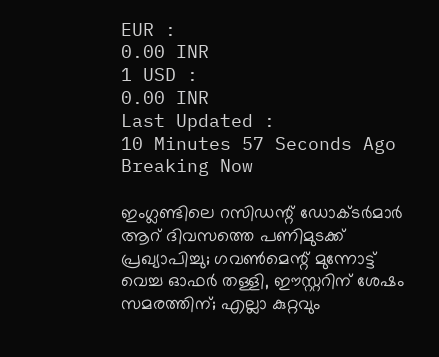EUR :
0.00 INR
1 USD :
0.00 INR
Last Updated :
10 Minutes 57 Seconds Ago
Breaking Now

ഇംഗ്ലണ്ടിലെ റസിഡന്റ് ഡോക്ടര്‍മാര്‍ ആറ് ദിവസത്തെ പണിമുടക്ക് പ്രഖ്യാപിച്ചു; ഗവണ്‍മെന്റ് മുന്നോട്ട് വെച്ച ഓഫര്‍ തള്ളി, ഈസ്റ്ററിന് ശേഷം സമരത്തിന്; എല്ലാ കുറ്റവും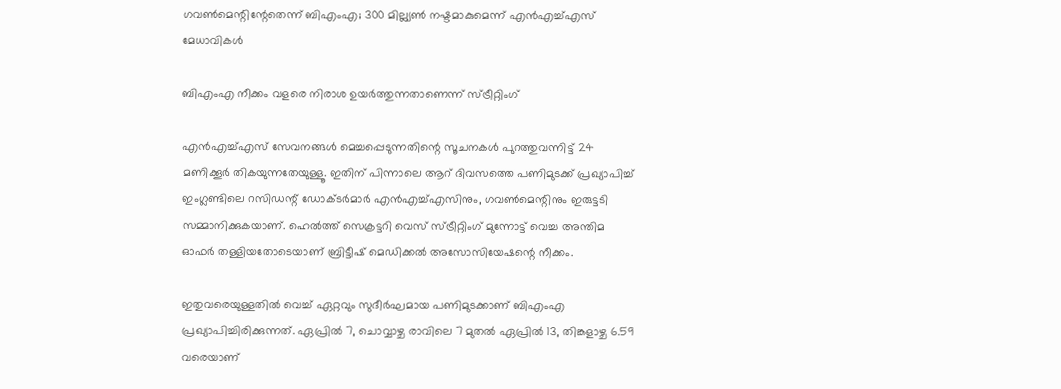ഗവണ്‍മെന്റിന്റേതെന്ന് ബിഎംഎ; 300 മില്ല്യണ്‍ നഷ്ടമാകുമെന്ന് എന്‍എച്ച്എസ് മേധാവികള്‍

ബിഎംഎ നീക്കം വളരെ നിരാശ ഉയര്‍ത്തുന്നതാണെന്ന് സ്ട്രീറ്റിംഗ്

എന്‍എച്ച്എസ് സേവനങ്ങള്‍ മെച്ചപ്പെടുന്നതിന്റെ സൂചനകള്‍ പുറത്തുവന്നിട്ട് 24 മണിക്കൂര്‍ തികയുന്നതേയുള്ളൂ. ഇതിന് പിന്നാലെ ആറ് ദിവസത്തെ പണിമുടക്ക് പ്രഖ്യാപിച്ച് ഇംഗ്ലണ്ടിലെ റസിഡന്റ് ഡോക്ടര്‍മാര്‍ എന്‍എച്ച്എസിനും, ഗവണ്‍മെന്റിനും ഇരുട്ടടി സമ്മാനിക്കുകയാണ്. ഹെല്‍ത്ത് സെക്രട്ടറി വെസ് സ്ട്രീറ്റിംഗ് മുന്നോട്ട് വെച്ച അന്തിമ ഓഫര്‍ തള്ളിയതോടെയാണ് ബ്രിട്ടീഷ് മെഡിക്കല്‍ അസോസിയേഷന്റെ നീക്കം.

ഇതുവരെയുള്ളതില്‍ വെച്ച് ഏറ്റവും സുദീര്‍ഘമായ പണിമുടക്കാണ് ബിഎംഎ പ്രഖ്യാപിച്ചിരിക്കുന്നത്. ഏപ്രില്‍ 7, ചൊവ്വാഴ്ച രാവിലെ 7 മുതല്‍ ഏപ്രില്‍ 13, തിങ്കളാഴ്ച 6.59 വരെയാണ്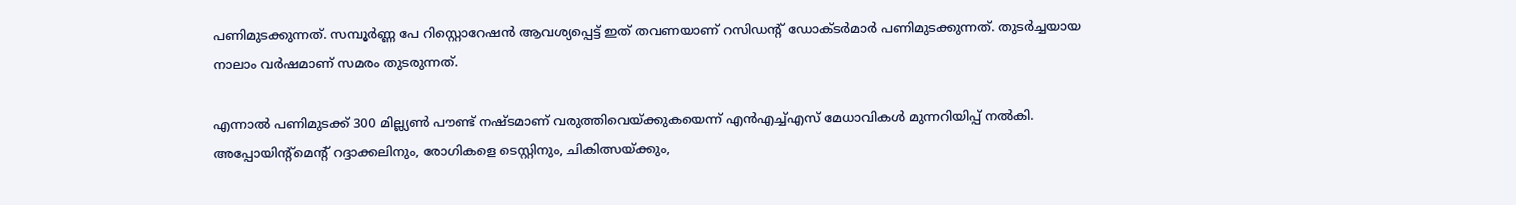പണിമുടക്കുന്നത്. സമ്പൂര്‍ണ്ണ പേ റിസ്റ്റൊറേഷന്‍ ആവശ്യപ്പെട്ട് ഇത് തവണയാണ് റസിഡന്റ് ഡോക്ടര്‍മാര്‍ പണിമുടക്കുന്നത്. തുടര്‍ച്ചയായ നാലാം വര്‍ഷമാണ് സമരം തുടരുന്നത്.

എന്നാല്‍ പണിമുടക്ക് 300 മില്ല്യണ്‍ പൗണ്ട് നഷ്ടമാണ് വരുത്തിവെയ്ക്കുകയെന്ന് എന്‍എച്ച്എസ് മേധാവികള്‍ മുന്നറിയിപ്പ് നല്‍കി. അപ്പോയിന്റ്‌മെന്റ് റദ്ദാക്കലിനും, രോഗികളെ ടെസ്റ്റിനും, ചികിത്സയ്ക്കും,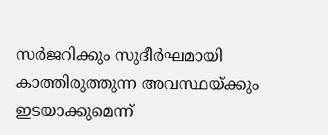സര്‍ജറിക്കും സുദീര്‍ഘമായി കാത്തിരുത്തുന്ന അവസ്ഥയ്ക്കും ഇടയാക്കുമെന്ന്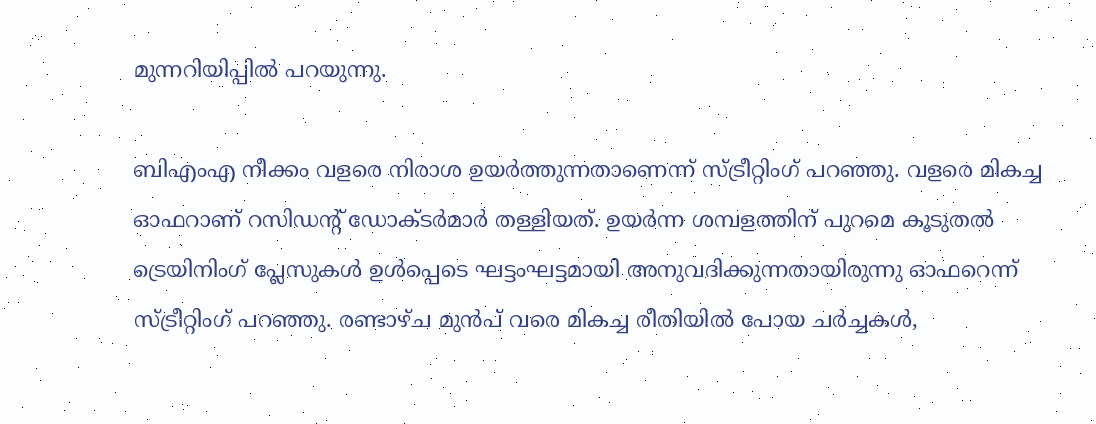മുന്നറിയിപ്പില്‍ പറയുന്നു.

ബിഎംഎ നീക്കം വളരെ നിരാശ ഉയര്‍ത്തുന്നതാണെന്ന് സ്ട്രീറ്റിംഗ് പറഞ്ഞു. വളരെ മികച്ച ഓഫറാണ് റസിഡന്റ് ഡോക്ടര്‍മാര്‍ തള്ളിയത്. ഉയര്‍ന്ന ശമ്പളത്തിന് പുറമെ കൂടുതല്‍ ട്രെയിനിംഗ് പ്ലേസുകള്‍ ഉള്‍പ്പെടെ ഘട്ടംഘട്ടമായി അനുവദിക്കുന്നതായിരുന്നു ഓഫറെന്ന് സ്ട്രീറ്റിംഗ് പറഞ്ഞു. രണ്ടാഴ്ച മുന്‍പ് വരെ മികച്ച രീതിയില്‍ പോയ ചര്‍ച്ചകള്‍,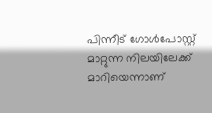പിന്നീട് ഗോള്‍പോസ്റ്റ് മാറ്റുന്ന നിലയിലേക്ക് മാറിയെന്നാണ്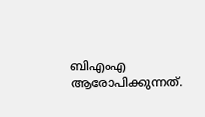ബിഎംഎ ആരോപിക്കുന്നത്.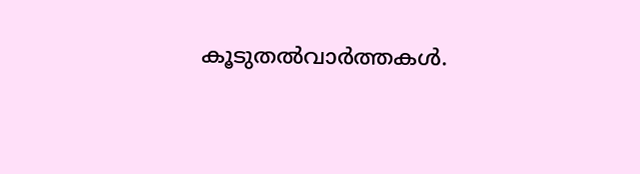കൂടുതല്‍വാര്‍ത്തകള്‍.